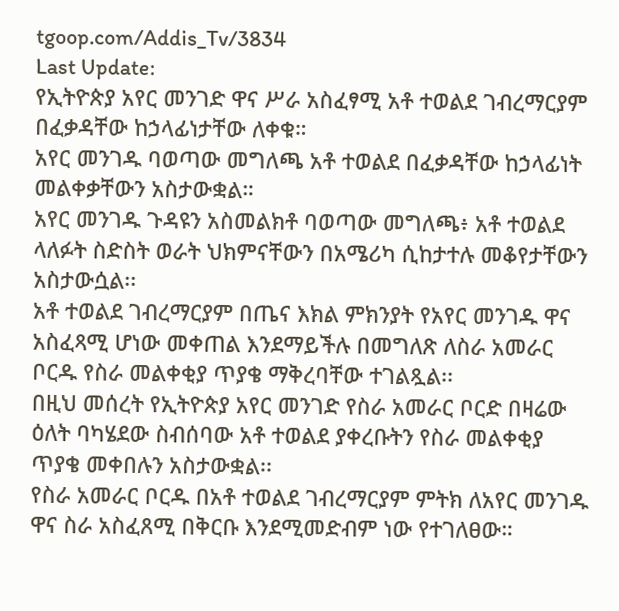tgoop.com/Addis_Tv/3834
Last Update:
የኢትዮጵያ አየር መንገድ ዋና ሥራ አስፈፃሚ አቶ ተወልደ ገብረማርያም በፈቃዳቸው ከኃላፊነታቸው ለቀቁ።
አየር መንገዱ ባወጣው መግለጫ አቶ ተወልደ በፈቃዳቸው ከኃላፊነት መልቀቃቸውን አስታውቋል።
አየር መንገዱ ጉዳዩን አስመልክቶ ባወጣው መግለጫ፥ አቶ ተወልደ ላለፉት ስድስት ወራት ህክምናቸውን በአሜሪካ ሲከታተሉ መቆየታቸውን አስታውሷል፡፡
አቶ ተወልደ ገብረማርያም በጤና እክል ምክንያት የአየር መንገዱ ዋና አስፈጻሚ ሆነው መቀጠል እንደማይችሉ በመግለጽ ለስራ አመራር ቦርዱ የስራ መልቀቂያ ጥያቄ ማቅረባቸው ተገልጿል፡፡
በዚህ መሰረት የኢትዮጵያ አየር መንገድ የስራ አመራር ቦርድ በዛሬው ዕለት ባካሄደው ስብሰባው አቶ ተወልደ ያቀረቡትን የስራ መልቀቂያ ጥያቄ መቀበሉን አስታውቋል፡፡
የስራ አመራር ቦርዱ በአቶ ተወልደ ገብረማርያም ምትክ ለአየር መንገዱ ዋና ስራ አስፈጸሚ በቅርቡ እንደሚመድብም ነው የተገለፀው።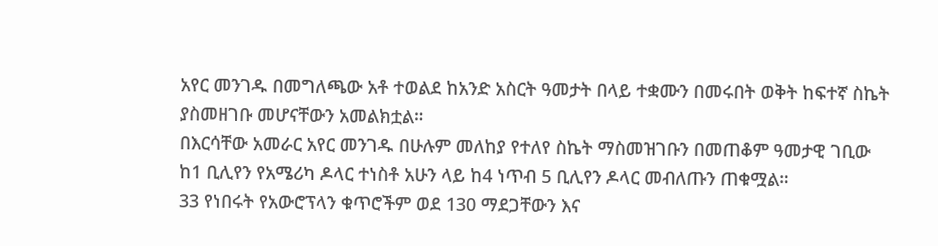አየር መንገዱ በመግለጫው አቶ ተወልደ ከአንድ አስርት ዓመታት በላይ ተቋሙን በመሩበት ወቅት ከፍተኛ ስኬት ያስመዘገቡ መሆናቸውን አመልክቷል።
በእርሳቸው አመራር አየር መንገዱ በሁሉም መለከያ የተለየ ስኬት ማስመዝገቡን በመጠቆም ዓመታዊ ገቢው ከ1 ቢሊየን የአሜሪካ ዶላር ተነስቶ አሁን ላይ ከ4 ነጥብ 5 ቢሊየን ዶላር መብለጡን ጠቁሟል።
33 የነበሩት የአውሮፕላን ቁጥሮችም ወደ 130 ማደጋቸውን እና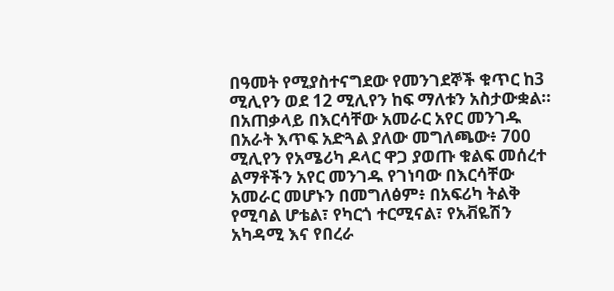በዓመት የሚያስተናግደው የመንገደኞች ቁጥር ከ3 ሚሊየን ወደ 12 ሚሊየን ከፍ ማለቱን አስታውቋል።
በአጠቃላይ በእርሳቸው አመራር አየር መንገዱ በአራት እጥፍ አድጓል ያለው መግለጫው፥ 700 ሚሊየን የአሜሪካ ዶላር ዋጋ ያወጡ ቁልፍ መሰረተ ልማቶችን አየር መንገዱ የገነባው በእርሳቸው አመራር መሆኑን በመግለፅም፥ በአፍሪካ ትልቅ የሚባል ሆቴል፣ የካርጎ ተርሚናል፣ የአቭዬሽን አካዳሚ እና የበረራ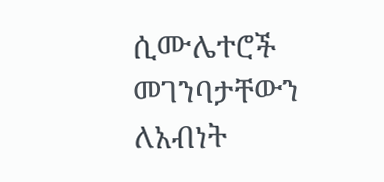ሲሙሌተሮች መገንባታቸውን ለአብነት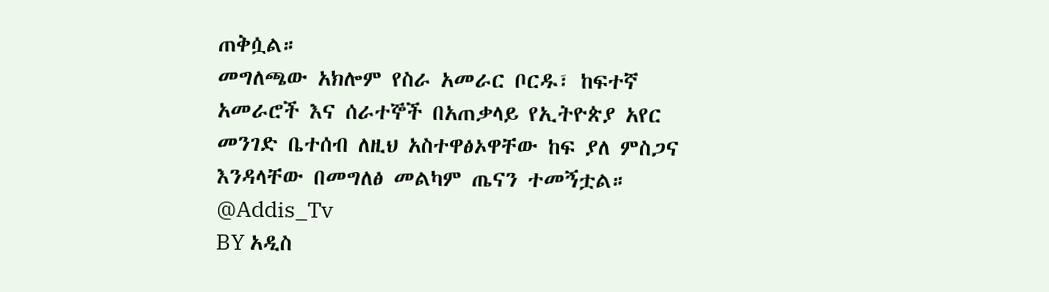ጠቅሷል።
መግለጫው አክሎም የስራ አመራር ቦርዱ፣ ከፍተኛ አመራሮች እና ሰራተኞች በአጠቃላይ የኢትዮጵያ አየር መንገድ ቤተሰብ ለዚህ አስተዋፅኦዋቸው ከፍ ያለ ምስጋና እንዳላቸው በመግለፅ መልካም ጤናን ተመኝቷል።
@Addis_Tv
BY አዲስ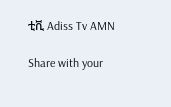ቲቪ Adiss Tv AMN

Share with your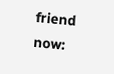friend now: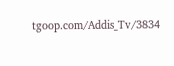tgoop.com/Addis_Tv/3834